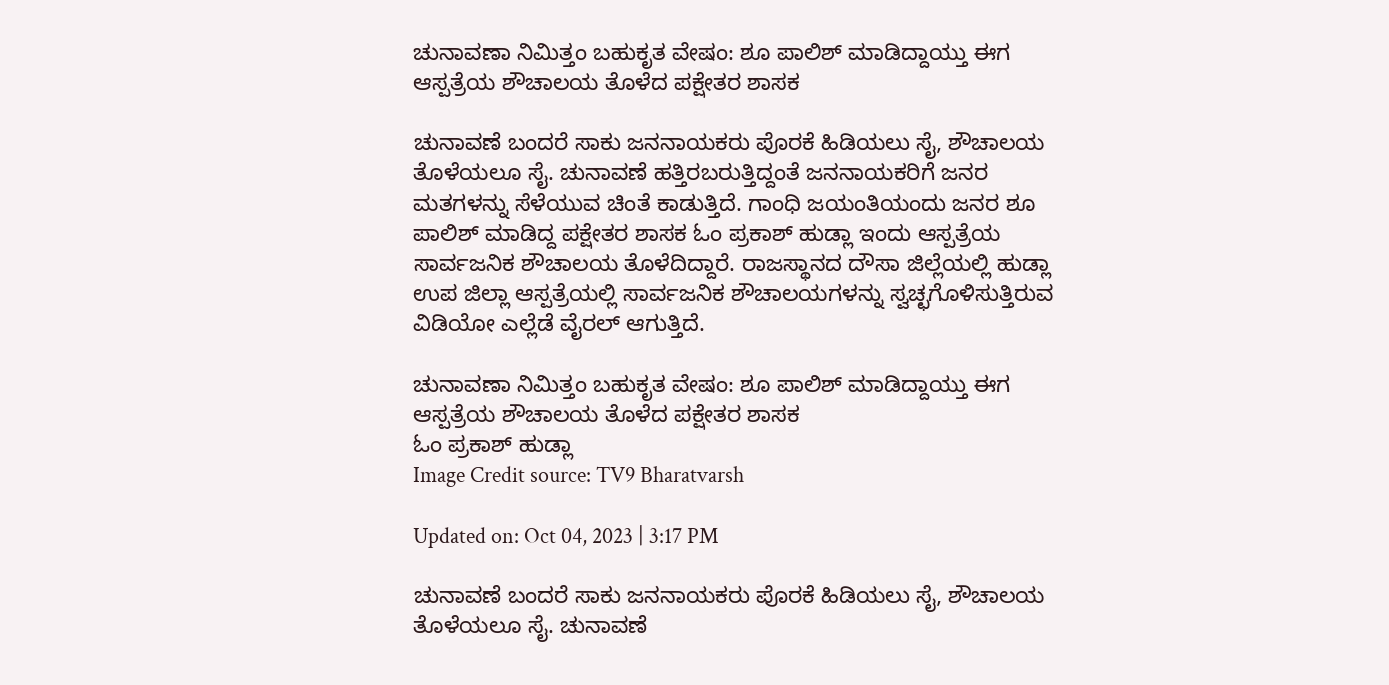ಚುನಾವಣಾ ನಿಮಿತ್ತಂ ಬಹುಕೃತ ವೇಷಂ: ಶೂ ಪಾಲಿಶ್ ಮಾಡಿದ್ದಾಯ್ತು ಈಗ ಆಸ್ಪತ್ರೆಯ ಶೌಚಾಲಯ ತೊಳೆದ ಪಕ್ಷೇತರ ಶಾಸಕ

ಚುನಾವಣೆ ಬಂದರೆ ಸಾಕು ಜನನಾಯಕರು ಪೊರಕೆ ಹಿಡಿಯಲು ಸೈ, ಶೌಚಾಲಯ ತೊಳೆಯಲೂ ಸೈ. ಚುನಾವಣೆ ಹತ್ತಿರಬರುತ್ತಿದ್ದಂತೆ ಜನನಾಯಕರಿಗೆ ಜನರ ಮತಗಳನ್ನು ಸೆಳೆಯುವ ಚಿಂತೆ ಕಾಡುತ್ತಿದೆ. ಗಾಂಧಿ ಜಯಂತಿಯಂದು ಜನರ ಶೂ ಪಾಲಿಶ್ ಮಾಡಿದ್ದ ಪಕ್ಷೇತರ ಶಾಸಕ ಓಂ ಪ್ರಕಾಶ್ ಹುಡ್ಲಾ ಇಂದು ಆಸ್ಪತ್ರೆಯ ಸಾರ್ವಜನಿಕ ಶೌಚಾಲಯ ತೊಳೆದಿದ್ದಾರೆ. ರಾಜಸ್ಥಾನದ ದೌಸಾ ಜಿಲ್ಲೆಯಲ್ಲಿ ಹುಡ್ಲಾ ಉಪ ಜಿಲ್ಲಾ ಆಸ್ಪತ್ರೆಯಲ್ಲಿ ಸಾರ್ವಜನಿಕ ಶೌಚಾಲಯಗಳನ್ನು ಸ್ವಚ್ಛಗೊಳಿಸುತ್ತಿರುವ ವಿಡಿಯೋ ಎಲ್ಲೆಡೆ ವೈರಲ್ ಆಗುತ್ತಿದೆ.

ಚುನಾವಣಾ ನಿಮಿತ್ತಂ ಬಹುಕೃತ ವೇಷಂ: ಶೂ ಪಾಲಿಶ್ ಮಾಡಿದ್ದಾಯ್ತು ಈಗ ಆಸ್ಪತ್ರೆಯ ಶೌಚಾಲಯ ತೊಳೆದ ಪಕ್ಷೇತರ ಶಾಸಕ
ಓಂ ಪ್ರಕಾಶ್ ಹುಡ್ಲಾ
Image Credit source: TV9 Bharatvarsh

Updated on: Oct 04, 2023 | 3:17 PM

ಚುನಾವಣೆ ಬಂದರೆ ಸಾಕು ಜನನಾಯಕರು ಪೊರಕೆ ಹಿಡಿಯಲು ಸೈ, ಶೌಚಾಲಯ ತೊಳೆಯಲೂ ಸೈ. ಚುನಾವಣೆ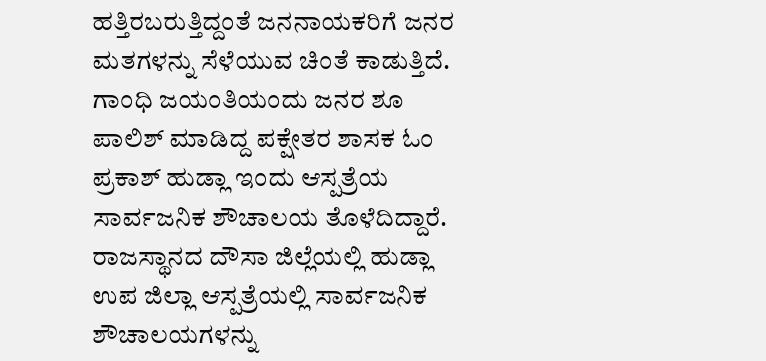ಹತ್ತಿರಬರುತ್ತಿದ್ದಂತೆ ಜನನಾಯಕರಿಗೆ ಜನರ ಮತಗಳನ್ನು ಸೆಳೆಯುವ ಚಿಂತೆ ಕಾಡುತ್ತಿದೆ. ಗಾಂಧಿ ಜಯಂತಿಯಂದು ಜನರ ಶೂ ಪಾಲಿಶ್ ಮಾಡಿದ್ದ ಪಕ್ಷೇತರ ಶಾಸಕ ಓಂ ಪ್ರಕಾಶ್ ಹುಡ್ಲಾ ಇಂದು ಆಸ್ಪತ್ರೆಯ ಸಾರ್ವಜನಿಕ ಶೌಚಾಲಯ ತೊಳೆದಿದ್ದಾರೆ. ರಾಜಸ್ಥಾನದ ದೌಸಾ ಜಿಲ್ಲೆಯಲ್ಲಿ ಹುಡ್ಲಾ ಉಪ ಜಿಲ್ಲಾ ಆಸ್ಪತ್ರೆಯಲ್ಲಿ ಸಾರ್ವಜನಿಕ ಶೌಚಾಲಯಗಳನ್ನು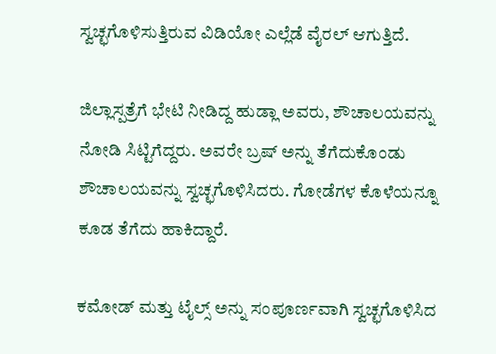ಸ್ವಚ್ಛಗೊಳಿಸುತ್ತಿರುವ ವಿಡಿಯೋ ಎಲ್ಲೆಡೆ ವೈರಲ್ ಆಗುತ್ತಿದೆ.

ಜಿಲ್ಲಾಸ್ಪತ್ರೆಗೆ ಭೇಟಿ ನೀಡಿದ್ದ ಹುಡ್ಲಾ ಅವರು, ಶೌಚಾಲಯವನ್ನು ನೋಡಿ ಸಿಟ್ಟಿಗೆದ್ದರು. ಅವರೇ ಬ್ರಷ್ ಅನ್ನು ತೆಗೆದುಕೊಂಡು ಶೌಚಾಲಯವನ್ನು ಸ್ವಚ್ಛಗೊಳಿಸಿದರು. ಗೋಡೆಗಳ ಕೊಳೆಯನ್ನೂ ಕೂಡ ತೆಗೆದು ಹಾಕಿದ್ದಾರೆ.

ಕಮೋಡ್ ಮತ್ತು ಟೈಲ್ಸ್ ಅನ್ನು ಸಂಪೂರ್ಣವಾಗಿ ಸ್ವಚ್ಛಗೊಳಿಸಿದ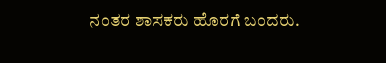ನಂತರ ಶಾಸಕರು ಹೊರಗೆ ಬಂದರು.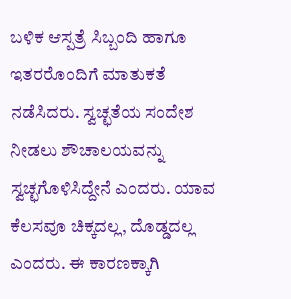ಬಳಿಕ ಆಸ್ಪತ್ರೆ ಸಿಬ್ಬಂದಿ ಹಾಗೂ ಇತರರೊಂದಿಗೆ ಮಾತುಕತೆ ನಡೆಸಿದರು. ಸ್ವಚ್ಛತೆಯ ಸಂದೇಶ ನೀಡಲು ಶೌಚಾಲಯವನ್ನು ಸ್ವಚ್ಛಗೊಳಿಸಿದ್ದೇನೆ ಎಂದರು. ಯಾವ ಕೆಲಸವೂ ಚಿಕ್ಕದಲ್ಲ, ದೊಡ್ಡದಲ್ಲ ಎಂದರು. ಈ ಕಾರಣಕ್ಕಾಗಿ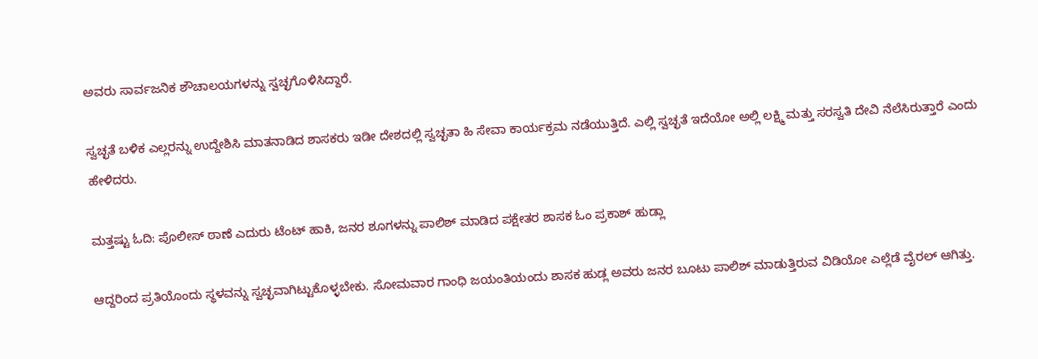ಅವರು ಸಾರ್ವಜನಿಕ ಶೌಚಾಲಯಗಳನ್ನು ಸ್ವಚ್ಛಗೊಳಿಸಿದ್ದಾರೆ.

ಸ್ವಚ್ಛತೆ ಬಳಿಕ ಎಲ್ಲರನ್ನು ಉದ್ದೇಶಿಸಿ ಮಾತನಾಡಿದ ಶಾಸಕರು ಇಡೀ ದೇಶದಲ್ಲಿ ಸ್ವಚ್ಛತಾ ಹಿ ಸೇವಾ ಕಾರ್ಯಕ್ರಮ ನಡೆಯುತ್ತಿದೆ. ಎಲ್ಲಿ ಸ್ವಚ್ಛತೆ ಇದೆಯೋ ಅಲ್ಲಿ ಲಕ್ಷ್ಮಿ ಮತ್ತು ಸರಸ್ವತಿ ದೇವಿ ನೆಲೆಸಿರುತ್ತಾರೆ ಎಂದು ಹೇಳಿದರು.

ಮತ್ತಷ್ಟು ಓದಿ: ಪೊಲೀಸ್ ಠಾಣೆ ಎದುರು ಟೆಂಟ್ ಹಾಕಿ, ಜನರ ಶೂಗಳನ್ನು ಪಾಲಿಶ್ ಮಾಡಿದ ಪಕ್ಷೇತರ ಶಾಸಕ ಓಂ ಪ್ರಕಾಶ್ ಹುಡ್ಲಾ

ಆದ್ದರಿಂದ ಪ್ರತಿಯೊಂದು ಸ್ಥಳವನ್ನು ಸ್ವಚ್ಛವಾಗಿಟ್ಟುಕೊಳ್ಳಬೇಕು. ಸೋಮವಾರ ಗಾಂಧಿ ಜಯಂತಿಯಂದು ಶಾಸಕ ಹುಡ್ಲ ಅವರು ಜನರ ಬೂಟು ಪಾಲಿಶ್ ಮಾಡುತ್ತಿರುವ ವಿಡಿಯೋ ಎಲ್ಲೆಡೆ ವೈರಲ್ ಆಗಿತ್ತು.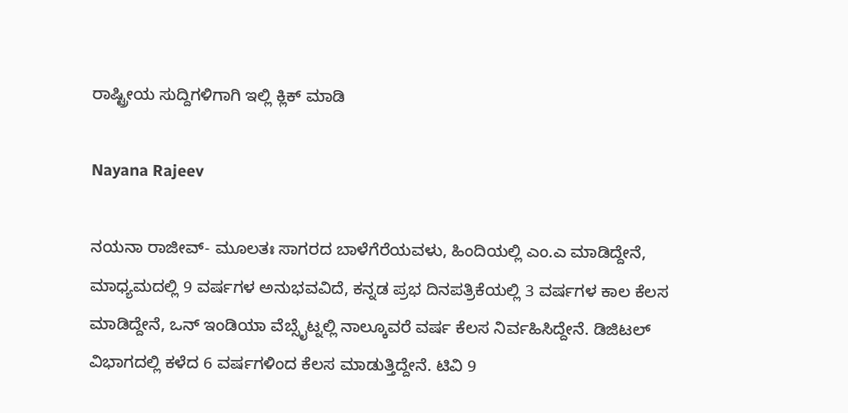ರಾಷ್ಟ್ರೀಯ ಸುದ್ದಿಗಳಿಗಾಗಿ ಇಲ್ಲಿ ಕ್ಲಿಕ್ ಮಾಡಿ

Nayana Rajeev

ನಯನಾ ರಾಜೀವ್- ಮೂಲತಃ ಸಾಗರದ ಬಾಳೆಗೆರೆಯವಳು, ಹಿಂದಿಯಲ್ಲಿ ಎಂ.ಎ ಮಾಡಿದ್ದೇನೆ, ಮಾಧ್ಯಮದಲ್ಲಿ 9 ವರ್ಷಗಳ ಅನುಭವವಿದೆ, ಕನ್ನಡ ಪ್ರಭ ದಿನಪತ್ರಿಕೆಯಲ್ಲಿ 3 ವರ್ಷಗಳ ಕಾಲ ಕೆಲಸ ಮಾಡಿದ್ದೇನೆ, ಒನ್ ಇಂಡಿಯಾ ವೆಬ್ಸೈಟ್ನಲ್ಲಿ ನಾಲ್ಕೂವರೆ ವರ್ಷ ಕೆಲಸ ನಿರ್ವಹಿಸಿದ್ದೇನೆ. ಡಿಜಿಟಲ್ ವಿಭಾಗದಲ್ಲಿ ಕಳೆದ 6 ವರ್ಷಗಳಿಂದ ಕೆಲಸ ಮಾಡುತ್ತಿದ್ದೇನೆ. ಟಿವಿ 9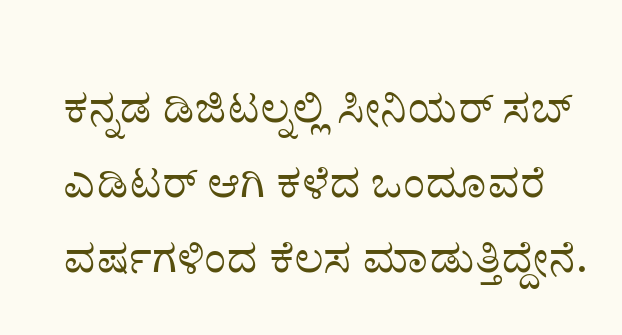ಕನ್ನಡ ಡಿಜಿಟಲ್ನಲ್ಲಿ ಸೀನಿಯರ್ ಸಬ್ ಎಡಿಟರ್ ಆಗಿ ಕಳೆದ ಒಂದೂವರೆ ವರ್ಷಗಳಿಂದ ಕೆಲಸ ಮಾಡುತ್ತಿದ್ದೇನೆ.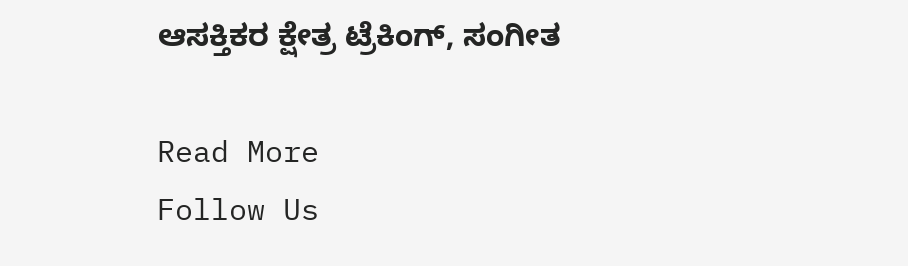ಆಸಕ್ತಿಕರ ಕ್ಷೇತ್ರ ಟ್ರೆಕಿಂಗ್, ಸಂಗೀತ

Read More
Follow Us